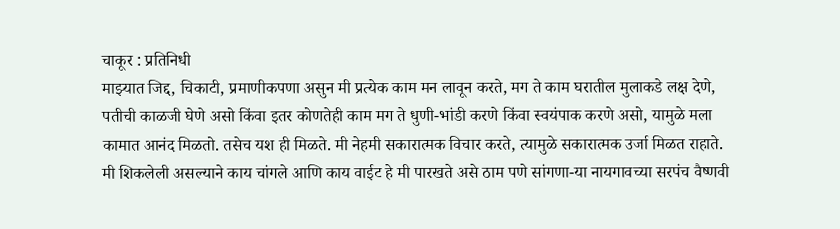चाकूर : प्रतिनिधी
माझ्यात जिद्द, चिकाटी, प्रमाणीकपणा असुन मी प्रत्येक काम मन लावून करते, मग ते काम घरातील मुलाकडे लक्ष देणे, पतीची काळजी घेणे असो किंवा इतर कोणतेही काम मग ते धुणी-भांडी करणे किंवा स्वयंपाक करणे असो, यामुळे मला कामात आनंद मिळतो. तसेच यश ही मिळते. मी नेहमी सकारात्मक विचार करते, त्यामुळे सकारात्मक उर्जा मिळत राहाते. मी शिकलेली असल्याने काय चांगले आणि काय वाईट हे मी पारखते असे ठाम पणे सांगणा-या नायगावच्या सरपंच वैष्णवी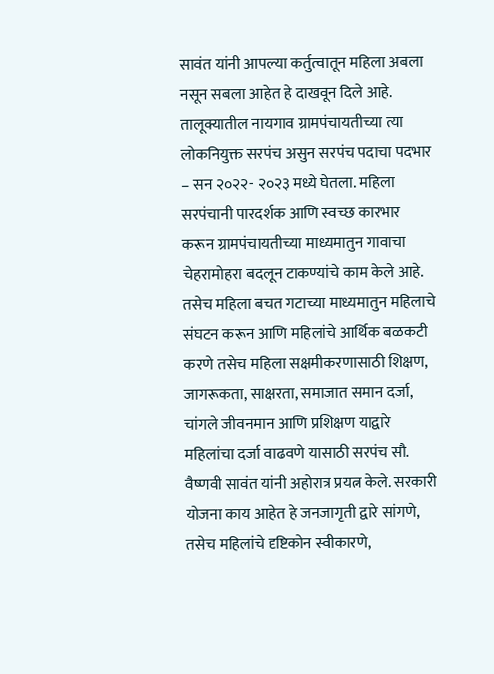सावंत यांनी आपल्या कर्तुत्वातून महिला अबला नसून सबला आहेत हे दाखवून दिले आहे.
तालूक्यातील नायगाव ग्रामपंचायतीच्या त्या लोकनियुक्त सरपंच असुन सरपंच पदाचा पदभार – सन २०२२- २०२३ मध्ये घेतला. महिला सरपंचानी पारदर्शक आणि स्वच्छ कारभार करून ग्रामपंचायतीच्या माध्यमातुन गावाचा चेहरामोहरा बदलून टाकण्यांचे काम केले आहे. तसेच महिला बचत गटाच्या माध्यमातुन महिलाचे संघटन करून आणि महिलांचे आर्थिक बळकटी करणे तसेच महिला सक्षमीकरणासाठी शिक्षण, जागरूकता, साक्षरता, समाजात समान दर्जा, चांगले जीवनमान आणि प्रशिक्षण याद्वारे महिलांचा दर्जा वाढवणे यासाठी सरपंच सौ. वैष्णवी सावंत यांनी अहोरात्र प्रयत्न केले. सरकारी योजना काय आहेत हे जनजागृती द्वारे सांगणे, तसेच महिलांचे दृष्टिकोन स्वीकारणे,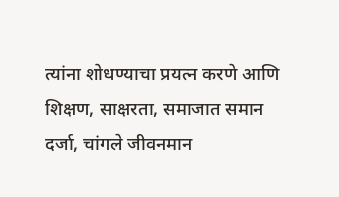त्यांना शोधण्याचा प्रयत्न करणे आणि शिक्षण, साक्षरता, समाजात समान दर्जा, चांगले जीवनमान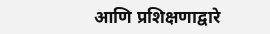आणि प्रशिक्षणाद्वारे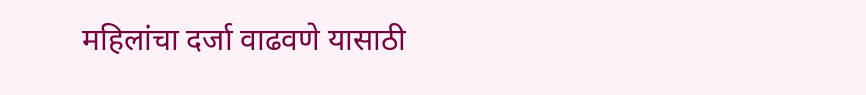महिलांचा दर्जा वाढवणे यासाठी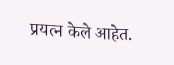प्रयत्न केले आहेत.